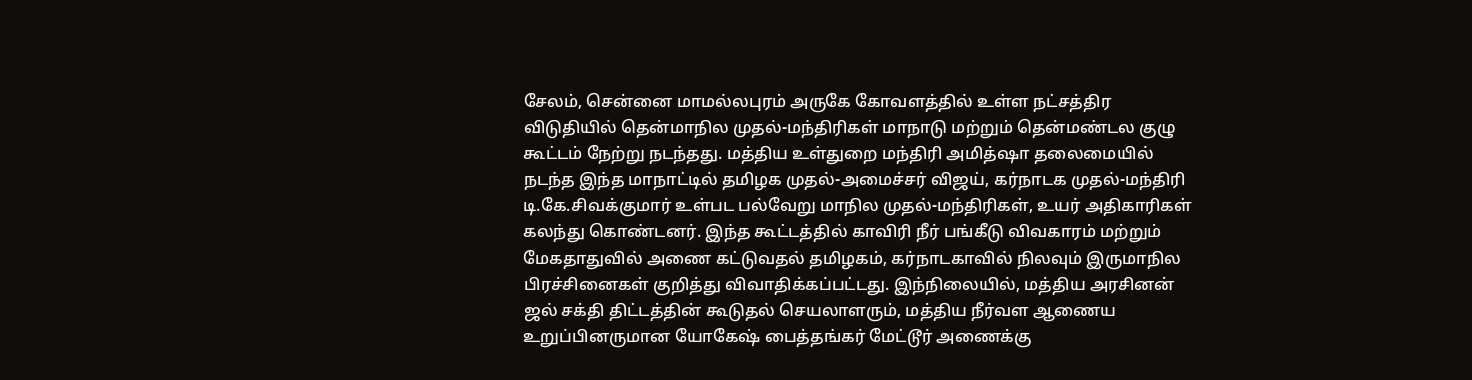சேலம், சென்னை மாமல்லபுரம் அருகே கோவளத்தில் உள்ள நட்சத்திர விடுதியில் தென்மாநில முதல்-மந்திரிகள் மாநாடு மற்றும் தென்மண்டல குழு கூட்டம் நேற்று நடந்தது. மத்திய உள்துறை மந்திரி அமித்ஷா தலைமையில் நடந்த இந்த மாநாட்டில் தமிழக முதல்-அமைச்சர் விஜய், கர்நாடக முதல்-மந்திரி டி.கே.சிவக்குமார் உள்பட பல்வேறு மாநில முதல்-மந்திரிகள், உயர் அதிகாரிகள் கலந்து கொண்டனர். இந்த கூட்டத்தில் காவிரி நீர் பங்கீடு விவகாரம் மற்றும் மேகதாதுவில் அணை கட்டுவதல் தமிழகம், கர்நாடகாவில் நிலவும் இருமாநில பிரச்சினைகள் குறித்து விவாதிக்கப்பட்டது. இந்நிலையில், மத்திய அரசினன் ஜல் சக்தி திட்டத்தின் கூடுதல் செயலாளரும், மத்திய நீர்வள ஆணைய உறுப்பினருமான யோகேஷ் பைத்தங்கர் மேட்டூர் அணைக்கு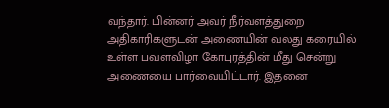வந்தார். பின்னர் அவர் நீர்வளத்துறை அதிகாரிகளுடன் அணையின் வலது கரையில் உள்ள பவளவிழா கோபுரத்தின் மீது சென்று அணையை பார்வையிட்டார். இதனை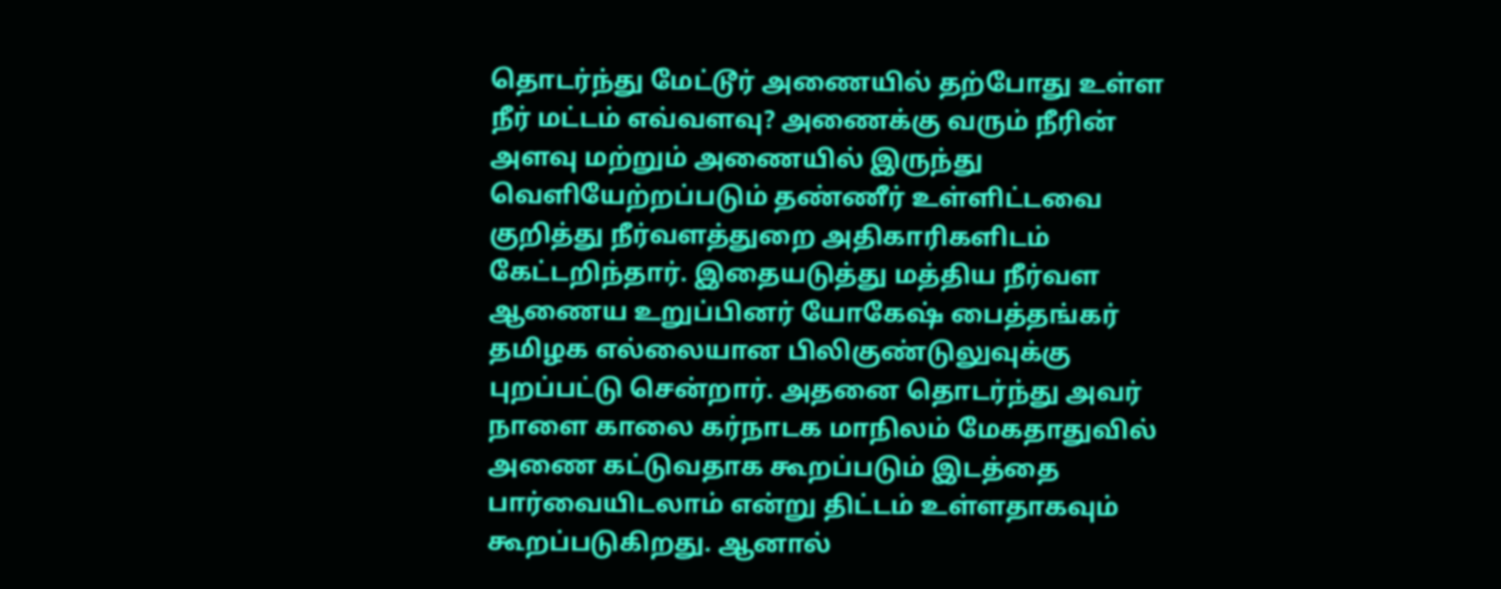தொடர்ந்து மேட்டூர் அணையில் தற்போது உள்ள நீர் மட்டம் எவ்வளவு? அணைக்கு வரும் நீரின் அளவு மற்றும் அணையில் இருந்து வெளியேற்றப்படும் தண்ணீர் உள்ளிட்டவை குறித்து நீர்வளத்துறை அதிகாரிகளிடம் கேட்டறிந்தார். இதையடுத்து மத்திய நீர்வள ஆணைய உறுப்பினர் யோகேஷ் பைத்தங்கர் தமிழக எல்லையான பிலிகுண்டுலுவுக்கு புறப்பட்டு சென்றார். அதனை தொடர்ந்து அவர் நாளை காலை கர்நாடக மாநிலம் மேகதாதுவில் அணை கட்டுவதாக கூறப்படும் இடத்தை பார்வையிடலாம் என்று திட்டம் உள்ளதாகவும் கூறப்படுகிறது. ஆனால்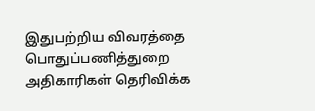இதுபற்றிய விவரத்தை பொதுப்பணித்துறை அதிகாரிகள் தெரிவிக்க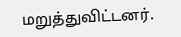மறுத்துவிட்டனர்.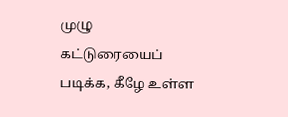முழு கட்டுரையைப் படிக்க, கீழே உள்ள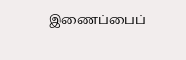இணைப்பைப்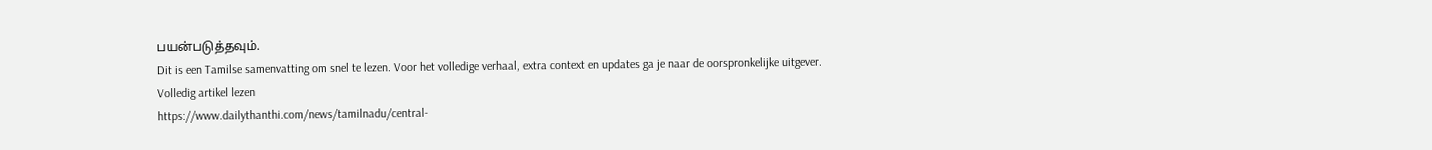பயன்படுத்தவும்.
Dit is een Tamilse samenvatting om snel te lezen. Voor het volledige verhaal, extra context en updates ga je naar de oorspronkelijke uitgever.
Volledig artikel lezen
https://www.dailythanthi.com/news/tamilnadu/central-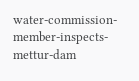water-commission-member-inspects-mettur-dam